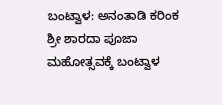ಬಂಟ್ವಾಳ: ಅನಂತಾಡಿ ಕರಿಂಕ ಶ್ರೀ ಶಾರದಾ ಪೂಜಾ ಮಹೋತ್ಸವಕ್ಕೆ ಬಂಟ್ವಾಳ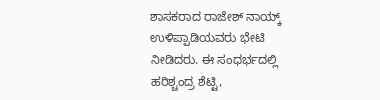ಶಾಸಕರಾದ ರಾಜೇಶ್ ನಾಯ್ಕ್ ಉಳಿಪ್ಪಾಡಿಯವರು ಭೇಟಿ ನೀಡಿದರು. ಈ ಸಂಧರ್ಭದಲ್ಲಿ ಹರಿಶ್ಚಂದ್ರ ಶೆಟ್ಟಿ,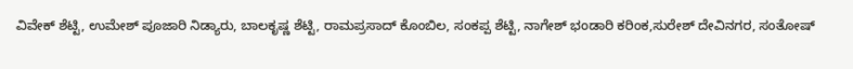ವಿವೇಕ್ ಶೆಟ್ಟಿ, ಉಮೇಶ್ ಪೂಜಾರಿ ನಿಡ್ಯಾರು, ಬಾಲಕೃಷ್ಣ ಶೆಟ್ಟಿ, ರಾಮಪ್ರಸಾದ್ ಕೊಂಬಿಲ, ಸಂಕಪ್ಪ ಶೆಟ್ಟಿ, ನಾಗೇಶ್ ಭಂಡಾರಿ ಕರಿಂಕ,ಸುರೇಶ್ ದೇವಿನಗರ, ಸಂತೋಷ್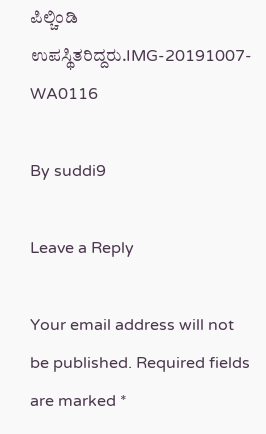ಪಿಲ್ಚಿಂಡಿ ಉಪಸ್ಥಿತರಿದ್ದರು.IMG-20191007-WA0116

By suddi9

Leave a Reply

Your email address will not be published. Required fields are marked *